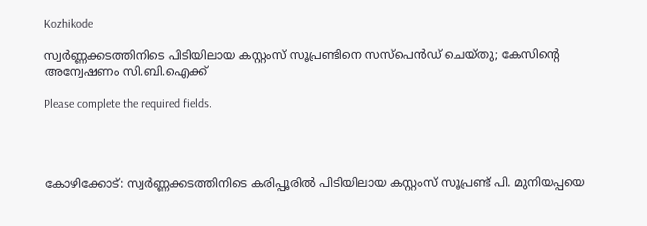Kozhikode

സ്വർണ്ണക്കടത്തിനിടെ പിടിയിലായ കസ്റ്റംസ് സൂപ്രണ്ടിനെ സസ്പെൻഡ് ചെയ്തു; കേസിന്റെ അന്വേഷണം സി.ബി.ഐക്ക്

Please complete the required fields.




കോഴിക്കോട്: സ്വര്‍ണ്ണക്കടത്തിനിടെ കരിപ്പൂരില്‍ പിടിയിലായ കസ്റ്റംസ് സൂപ്രണ്ട് പി. മുനിയപ്പയെ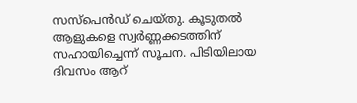സസ്‌പെന്‍ഡ് ചെയ്തു. കൂടുതല്‍ ആളുകളെ സ്വര്‍ണ്ണക്കടത്തിന് സഹായിച്ചെന്ന് സൂചന. പിടിയിലായ ദിവസം ആറ്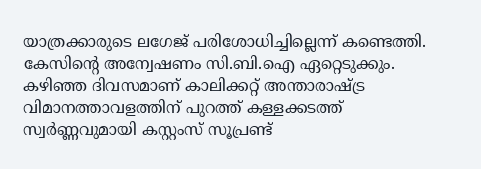യാത്രക്കാരുടെ ലഗേജ് പരിശോധിച്ചില്ലെന്ന് കണ്ടെത്തി. കേസിന്റെ അന്വേഷണം സി.ബി.ഐ ഏറ്റെടുക്കും. കഴിഞ്ഞ ദിവസമാണ് കാലിക്കറ്റ് അന്താരാഷ്ട്ര വിമാനത്താവളത്തിന് പുറത്ത് കള്ളക്കടത്ത് സ്വര്‍ണ്ണവുമായി കസ്റ്റംസ് സൂപ്രണ്ട്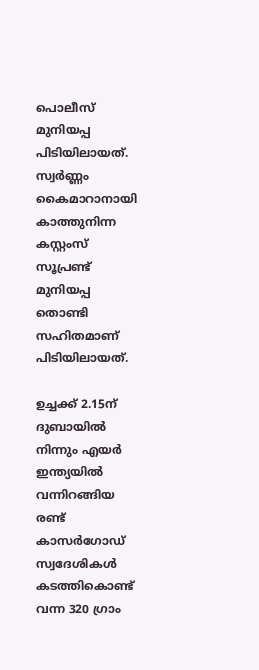പൊലീസ് മുനിയപ്പ പിടിയിലായത്. സ്വര്‍ണ്ണം കൈമാറാനായി കാത്തുനിന്ന കസ്റ്റംസ് സൂപ്രണ്ട് മുനിയപ്പ തൊണ്ടി സഹിതമാണ് പിടിയിലായത്.

ഉച്ചക്ക് 2.15ന് ദുബായില്‍ നിന്നും എയര്‍ ഇന്ത്യയില്‍ വന്നിറങ്ങിയ രണ്ട് കാസര്‍ഗോഡ് സ്വദേശികള്‍ കടത്തികൊണ്ട് വന്ന 320 ഗ്രാം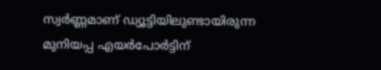സ്വര്‍ണ്ണമാണ് ഡ്യൂട്ടിയിലുണ്ടായിരുന്ന മുനിയപ്പ എയര്‍പോര്‍ട്ടിന്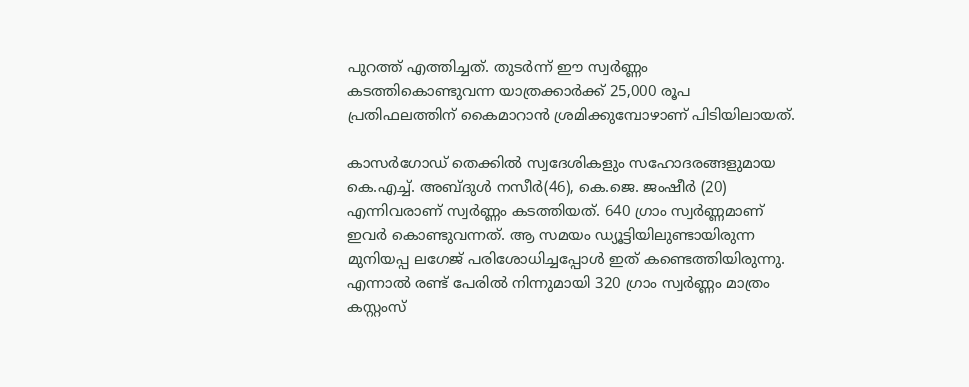പുറത്ത് എത്തിച്ചത്. തുടര്‍ന്ന് ഈ സ്വര്‍ണ്ണം കടത്തികൊണ്ടുവന്ന യാത്രക്കാര്‍ക്ക് 25,000 രൂപ പ്രതിഫലത്തിന് കൈമാറാന്‍ ശ്രമിക്കുമ്പോഴാണ് പിടിയിലായത്.

കാസര്‍ഗോഡ് തെക്കില്‍ സ്വദേശികളും സഹോദരങ്ങളുമായ കെ.എച്ച്. അബ്ദുള്‍ നസീര്‍(46), കെ.ജെ. ജംഷീര്‍ (20) എന്നിവരാണ് സ്വര്‍ണ്ണം കടത്തിയത്. 640 ഗ്രാം സ്വര്‍ണ്ണമാണ് ഇവര്‍ കൊണ്ടുവന്നത്. ആ സമയം ഡ്യൂട്ടിയിലുണ്ടായിരുന്ന മുനിയപ്പ ലഗേജ് പരിശോധിച്ചപ്പോള്‍ ഇത് കണ്ടെത്തിയിരുന്നു. എന്നാല്‍ രണ്ട് പേരില്‍ നിന്നുമായി 320 ഗ്രാം സ്വര്‍ണ്ണം മാത്രം കസ്റ്റംസ്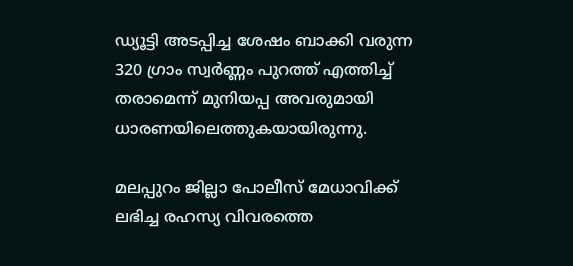ഡ്യൂട്ടി അടപ്പിച്ച ശേഷം ബാക്കി വരുന്ന 320 ഗ്രാം സ്വര്‍ണ്ണം പുറത്ത് എത്തിച്ച് തരാമെന്ന് മുനിയപ്പ അവരുമായി ധാരണയിലെത്തുകയായിരുന്നു.

മലപ്പുറം ജില്ലാ പോലീസ് മേധാവിക്ക് ലഭിച്ച രഹസ്യ വിവരത്തെ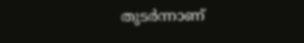തുടര്‍ന്നാണ്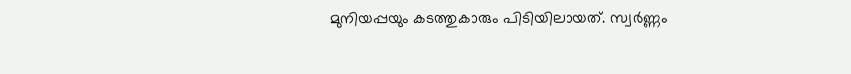മുനിയപ്പയും കടത്തുകാരും പിടിയിലായത്. സ്വര്‍ണ്ണം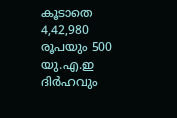കൂടാതെ 4,42,980 രൂപയും 500 യു.എ.ഇ ദിര്‍ഹവും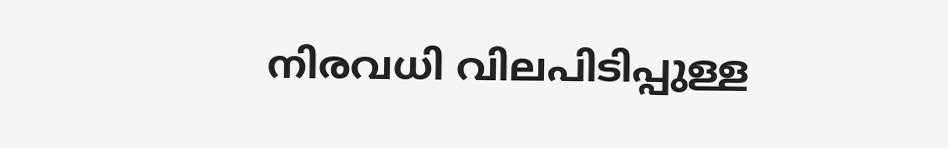നിരവധി വിലപിടിപ്പുള്ള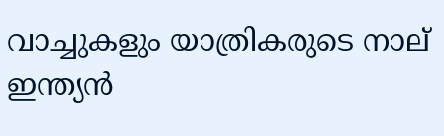വാച്ചുകളും യാത്രികരുടെ നാല് ഇന്ത്യന്‍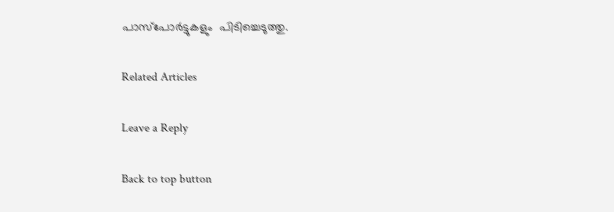പാസ്‌പോര്‍ട്ടുകളും  പിടിച്ചെടുത്തു.

Related Articles

Leave a Reply

Back to top button